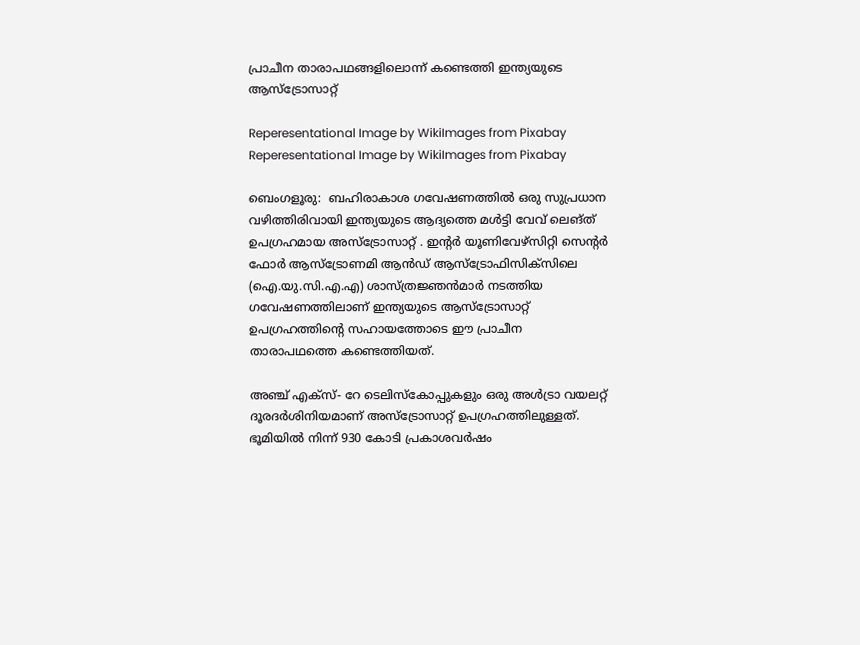പ്രാചീന താരാപഥങ്ങളിലൊന്ന് കണ്ടെത്തി ഇന്ത്യയുടെ ആസ്ട്രോസാറ്റ്

Reperesentational Image by WikiImages from Pixabay
Reperesentational Image by WikiImages from Pixabay

ബെംഗളൂരു:  ബഹിരാകാശ ഗവേഷണത്തില്‍ ഒരു സുപ്രധാന വഴിത്തിരിവായി ഇന്ത്യയുടെ ആദ്യത്തെ മള്‍ട്ടി വേവ് ലെങ്ത് ഉപഗ്രഹമായ അസ്‌ട്രോസാറ്റ് . ഇന്റര്‍ യൂണിവേഴ്‌സിറ്റി സെന്റര്‍ ഫോര്‍ ആസ്‌ട്രോണമി ആന്‍ഡ് ആസ്‌ട്രോഫിസിക്‌സിലെ (ഐ.യു.സി.എ.എ) ശാസ്ത്രജ്ഞന്‍മാര്‍ നടത്തിയ ഗവേഷണത്തിലാണ് ഇന്ത്യയുടെ ആസ്‌ട്രോസാറ്റ് ഉപഗ്രഹത്തിന്റെ സഹായത്തോടെ ഈ പ്രാചീന താരാപഥത്തെ കണ്ടെത്തിയത്.

അഞ്ച് എക്‌സ്- റേ ടെലിസ്‌കോപ്പുകളും ഒരു അള്‍ട്രാ വയലറ്റ് ദൂരദര്‍ശിനിയമാണ് അസ്‌ട്രോസാറ്റ് ഉപഗ്രഹത്തിലുള്ളത്.  ഭൂമിയില്‍ നിന്ന് 930 കോടി പ്രകാശവര്‍ഷം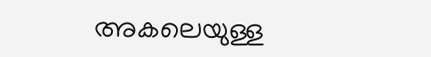അകലെയുള്ള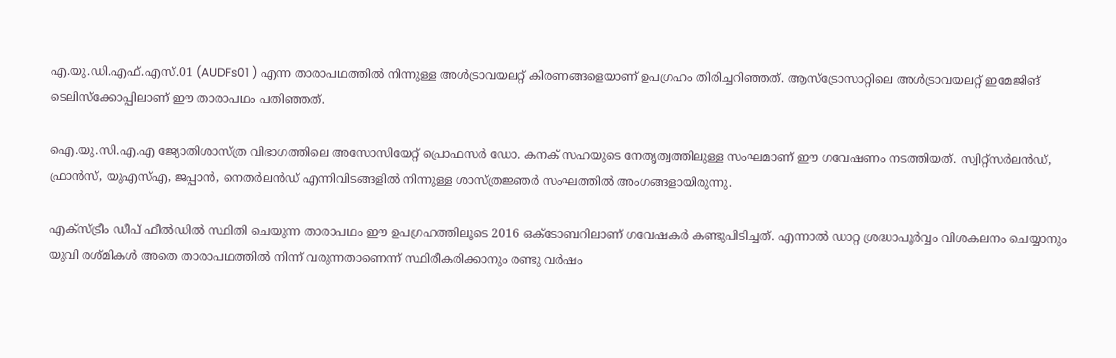എ.യു.ഡി.എഫ്.എസ്.01 (AUDFs01 ) എന്ന താരാപഥത്തില്‍ നിന്നുള്ള അള്‍ട്രാവയലറ്റ് കിരണങ്ങളെയാണ് ഉപഗ്രഹം തിരിച്ചറിഞ്ഞത്. ആസ്‌ട്രോസാറ്റിലെ അള്‍ട്രാവയലറ്റ് ഇമേജിങ് ടെലിസ്‌ക്കോപ്പിലാണ് ഈ താരാപഥം പതിഞ്ഞത്.

ഐ.യു.സി.എ.എ ജ്യോതിശാസ്ത്ര വിഭാഗത്തിലെ അസോസിയേറ്റ് പ്രൊഫസര്‍ ഡോ. കനക് സഹയുടെ നേതൃത്വത്തിലുള്ള സംഘമാണ് ഈ ഗവേഷണം നടത്തിയത്. സ്വിറ്റ്‌സര്‍ലന്‍ഡ്, ഫ്രാന്‍സ്, യുഎസ്എ, ജപ്പാന്‍, നെതര്‍ലന്‍ഡ് എന്നിവിടങ്ങളില്‍ നിന്നുള്ള ശാസ്ത്രജ്ഞര്‍ സംഘത്തില്‍ അംഗങ്ങളായിരുന്നു.

എക്‌സ്ട്രീം ഡീപ് ഫീല്‍ഡില്‍ സ്ഥിതി ചെയുന്ന താരാപഥം ഈ ഉപഗ്രഹത്തിലൂടെ 2016 ഒക്ടോബറിലാണ് ഗവേഷകര്‍ കണ്ടുപിടിച്ചത്. എന്നാല്‍ ഡാറ്റ ശ്രദ്ധാപൂര്‍വ്വം വിശകലനം ചെയ്യാനും യുവി രശ്മികള്‍ അതെ താരാപഥത്തില്‍ നിന്ന് വരുന്നതാണെന്ന് സ്ഥിരീകരിക്കാനും രണ്ടു വര്‍ഷം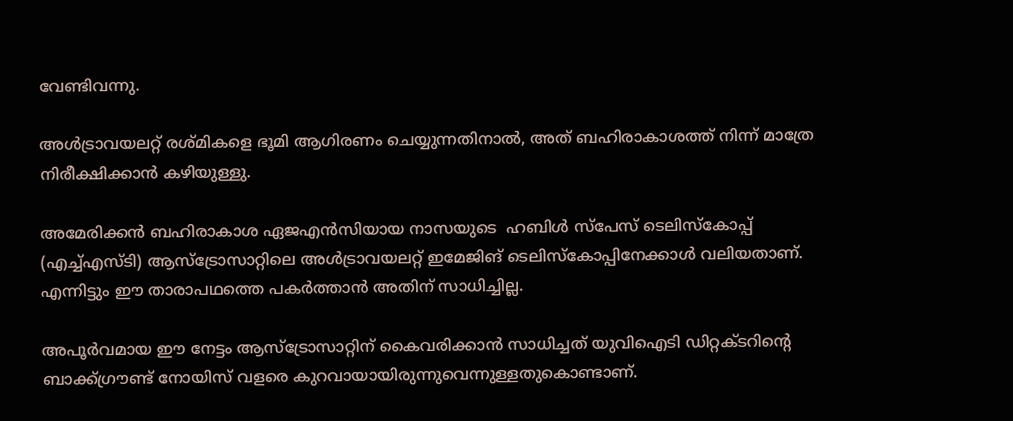വേണ്ടിവന്നു.

അള്‍ട്രാവയലറ്റ് രശ്മികളെ ഭൂമി ആഗിരണം ചെയ്യുന്നതിനാല്‍, അത് ബഹിരാകാശത്ത് നിന്ന് മാത്രേ നിരീക്ഷിക്കാന്‍ കഴിയുള്ളു.

അമേരിക്കന്‍ ബഹിരാകാശ ഏജഎന്‍സിയായ നാസയുടെ  ഹബിള്‍ സ്‌പേസ് ടെലിസ്‌കോപ്പ് (എച്ച്എസ്ടി) ആസ്‌ട്രോസാറ്റിലെ അള്‍ട്രാവയലറ്റ് ഇമേജിങ് ടെലിസ്‌കോപ്പിനേക്കാള്‍ വലിയതാണ്. എന്നിട്ടും ഈ താരാപഥത്തെ പകര്‍ത്താന്‍ അതിന് സാധിച്ചില്ല.

അപൂര്‍വമായ ഈ നേട്ടം ആസ്‌ട്രോസാറ്റിന് കൈവരിക്കാന്‍ സാധിച്ചത് യുവിഐടി ഡിറ്റക്ടറിന്റെ ബാക്ക്ഗ്രൗണ്ട് നോയിസ് വളരെ കുറവായായിരുന്നുവെന്നുള്ളതുകൊണ്ടാണ്.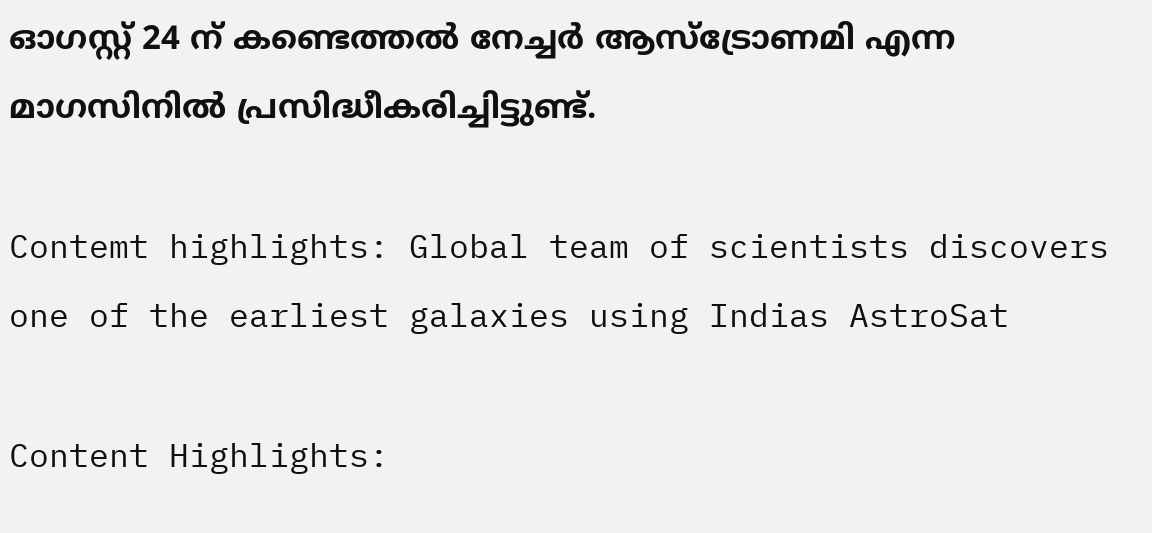ഓഗസ്റ്റ് 24 ന് കണ്ടെത്തല്‍ നേച്ചര്‍ ആസ്‌ട്രോണമി എന്ന മാഗസിനില്‍ പ്രസിദ്ധീകരിച്ചിട്ടുണ്ട്.

Contemt highlights: Global team of scientists discovers one of the earliest galaxies using Indias AstroSat

Content Highlights: